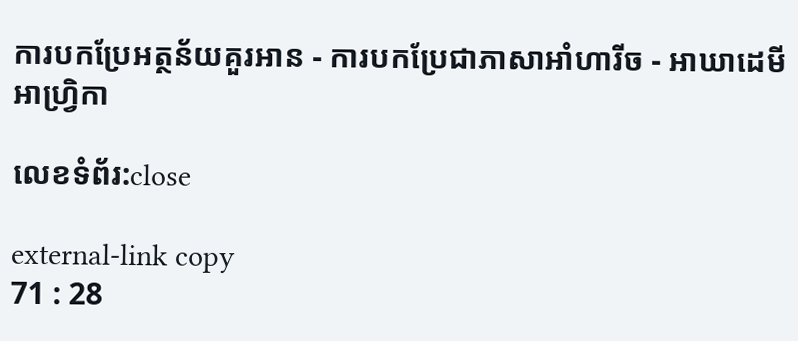ការបកប្រែអត្ថន័យគួរអាន - ការបកប្រែជាភាសាអាំហារីច - អាឃាដេមីអាហ្វ្រិកា

លេខទំព័រ:close

external-link copy
71 : 28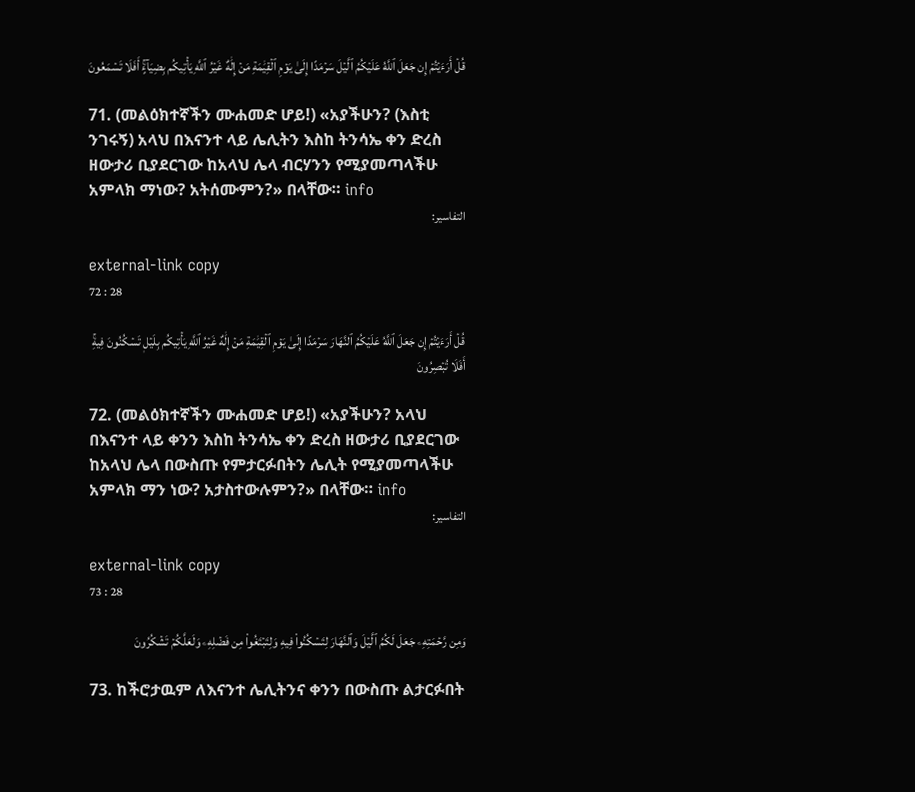قُلۡ أَرَءَيۡتُمۡ إِن جَعَلَ ٱللَّهُ عَلَيۡكُمُ ٱلَّيۡلَ سَرۡمَدًا إِلَىٰ يَوۡمِ ٱلۡقِيَٰمَةِ مَنۡ إِلَٰهٌ غَيۡرُ ٱللَّهِ يَأۡتِيكُم بِضِيَآءٍۚ أَفَلَا تَسۡمَعُونَ

71. (መልዕክተኛችን ሙሐመድ ሆይ!) «አያችሁን? (እስቲ ንገሩኝ) አላህ በእናንተ ላይ ሌሊትን እስከ ትንሳኤ ቀን ድረስ ዘውታሪ ቢያደርገው ከአላህ ሌላ ብርሃንን የሚያመጣላችሁ አምላክ ማነው? አትሰሙምን?» በላቸው። info
التفاسير:

external-link copy
72 : 28

قُلۡ أَرَءَيۡتُمۡ إِن جَعَلَ ٱللَّهُ عَلَيۡكُمُ ٱلنَّهَارَ سَرۡمَدًا إِلَىٰ يَوۡمِ ٱلۡقِيَٰمَةِ مَنۡ إِلَٰهٌ غَيۡرُ ٱللَّهِ يَأۡتِيكُم بِلَيۡلٖ تَسۡكُنُونَ فِيهِۚ أَفَلَا تُبۡصِرُونَ

72. (መልዕክተኛችን ሙሐመድ ሆይ!) «አያችሁን? አላህ በእናንተ ላይ ቀንን እስከ ትንሳኤ ቀን ድረስ ዘውታሪ ቢያደርገው ከአላህ ሌላ በውስጡ የምታርፉበትን ሌሊት የሚያመጣላችሁ አምላክ ማን ነው? አታስተውሉምን?» በላቸው። info
التفاسير:

external-link copy
73 : 28

وَمِن رَّحۡمَتِهِۦ جَعَلَ لَكُمُ ٱلَّيۡلَ وَٱلنَّهَارَ لِتَسۡكُنُواْ فِيهِ وَلِتَبۡتَغُواْ مِن فَضۡلِهِۦ وَلَعَلَّكُمۡ تَشۡكُرُونَ

73. ከችሮታዉም ለእናንተ ሌሊትንና ቀንን በውስጡ ልታርፉበት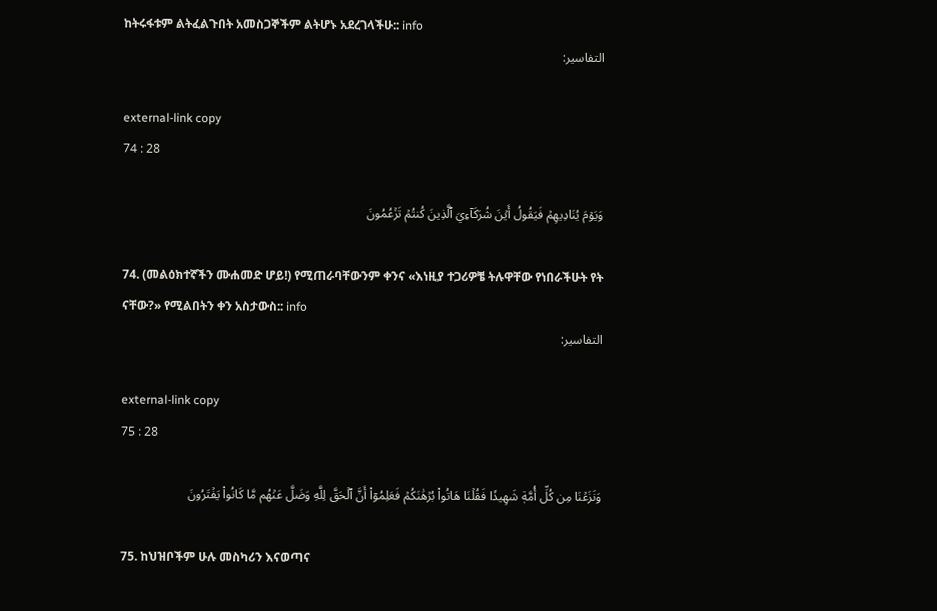ከትሩፋቱም ልትፈልጉበት አመስጋኞችም ልትሆኑ አደረገላችሁ:: info
التفاسير:

external-link copy
74 : 28

وَيَوۡمَ يُنَادِيهِمۡ فَيَقُولُ أَيۡنَ شُرَكَآءِيَ ٱلَّذِينَ كُنتُمۡ تَزۡعُمُونَ

74. (መልዕክተኛችን ሙሐመድ ሆይ!) የሚጠራባቸውንም ቀንና «እነዚያ ተጋሪዎቼ ትሉዋቸው የነበራችሁት የት ናቸው?» የሚልበትን ቀን አስታውስ:: info
التفاسير:

external-link copy
75 : 28

وَنَزَعۡنَا مِن كُلِّ أُمَّةٖ شَهِيدٗا فَقُلۡنَا هَاتُواْ بُرۡهَٰنَكُمۡ فَعَلِمُوٓاْ أَنَّ ٱلۡحَقَّ لِلَّهِ وَضَلَّ عَنۡهُم مَّا كَانُواْ يَفۡتَرُونَ

75. ከህዝቦችም ሁሉ መስካሪን እናወጣና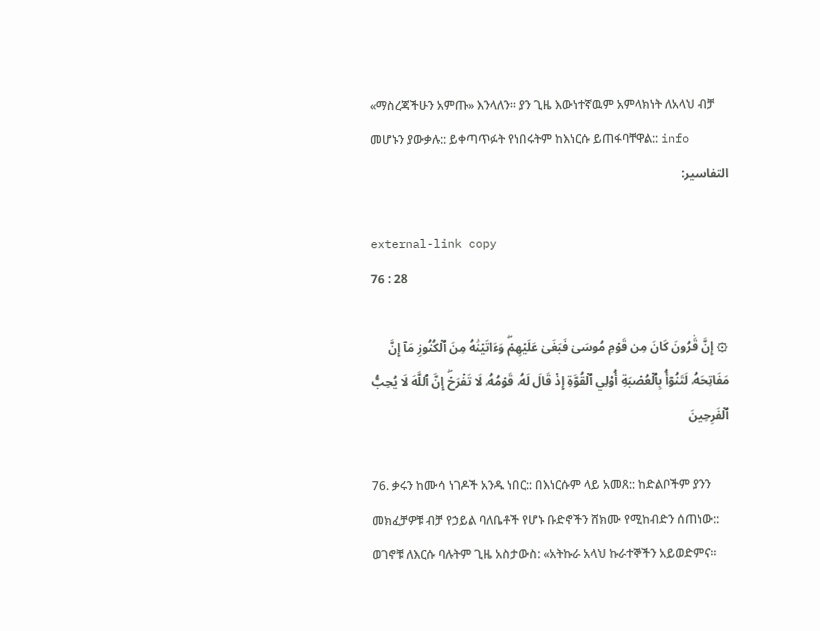«ማስረጃችሁን አምጡ» እንላለን። ያን ጊዜ እውነተኛዉም አምላክነት ለአላህ ብቻ መሆኑን ያውቃሉ:: ይቀጣጥፉት የነበሩትም ከእነርሱ ይጠፋባቸዋል:: info
التفاسير:

external-link copy
76 : 28

۞ إِنَّ قَٰرُونَ كَانَ مِن قَوۡمِ مُوسَىٰ فَبَغَىٰ عَلَيۡهِمۡۖ وَءَاتَيۡنَٰهُ مِنَ ٱلۡكُنُوزِ مَآ إِنَّ مَفَاتِحَهُۥ لَتَنُوٓأُ بِٱلۡعُصۡبَةِ أُوْلِي ٱلۡقُوَّةِ إِذۡ قَالَ لَهُۥ قَوۡمُهُۥ لَا تَفۡرَحۡۖ إِنَّ ٱللَّهَ لَا يُحِبُّ ٱلۡفَرِحِينَ

76. ቃሩን ከሙሳ ነገዶች አንዱ ነበር:: በእነርሱም ላይ አመጸ:: ከድልቦችም ያንን መክፈቻዎቹ ብቻ የኃይል ባለቤቶች የሆኑ ቡድኖችን ሸክሙ የሚከብድን ሰጠነው:: ወገኖቹ ለእርሱ ባሉትም ጊዜ አስታውስ: «አትኩራ አላህ ኩራተኞችን አይወድምና።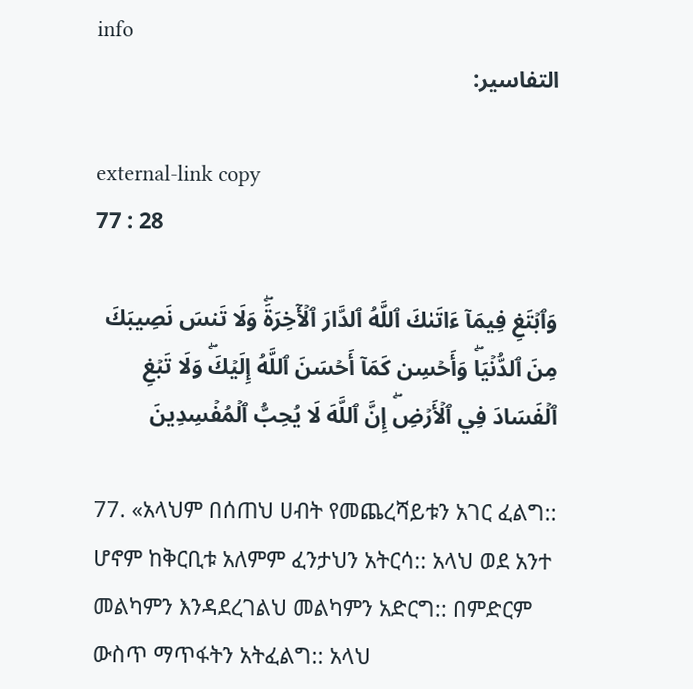info
التفاسير:

external-link copy
77 : 28

وَٱبۡتَغِ فِيمَآ ءَاتَىٰكَ ٱللَّهُ ٱلدَّارَ ٱلۡأٓخِرَةَۖ وَلَا تَنسَ نَصِيبَكَ مِنَ ٱلدُّنۡيَاۖ وَأَحۡسِن كَمَآ أَحۡسَنَ ٱللَّهُ إِلَيۡكَۖ وَلَا تَبۡغِ ٱلۡفَسَادَ فِي ٱلۡأَرۡضِۖ إِنَّ ٱللَّهَ لَا يُحِبُّ ٱلۡمُفۡسِدِينَ

77. «አላህም በሰጠህ ሀብት የመጨረሻይቱን አገር ፈልግ:: ሆኖም ከቅርቢቱ አለምም ፈንታህን አትርሳ:: አላህ ወደ አንተ መልካምን እንዳደረገልህ መልካምን አድርግ:: በምድርም ውስጥ ማጥፋትን አትፈልግ:: አላህ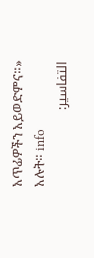አጥፊዎችን አይወድምና።» አሉት። info
التفاسير: